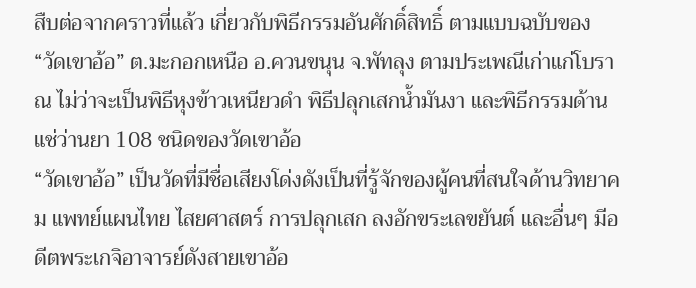สืบต่อจากคราวที่แล้ว เกี่ยวกับพิธีกรรมอันศักดิ์สิทธิ์ ตามแบบฉบับของ “วัดเขาอ้อ” ต.มะกอกเหนือ อ.ควนขนุน จ.พัทลุง ตามประเพณีเก่าแก่โบราณ ไม่ว่าจะเป็นพิธีหุงข้าวเหนียวดำ พิธีปลุกเสกน้ำมันงา และพิธีกรรมด้านแช่ว่านยา 108 ชนิดของวัดเขาอ้อ
“วัดเขาอ้อ” เป็นวัดที่มีชื่อเสียงโด่งดังเป็นที่รู้จักของผู้คนที่สนใจด้านวิทยาคม แพทย์แผนไทย ไสยศาสตร์ การปลุกเสก ลงอักขระเลขยันต์ และอื่นๆ มีอดีตพระเกจิอาจารย์ดังสายเขาอ้อ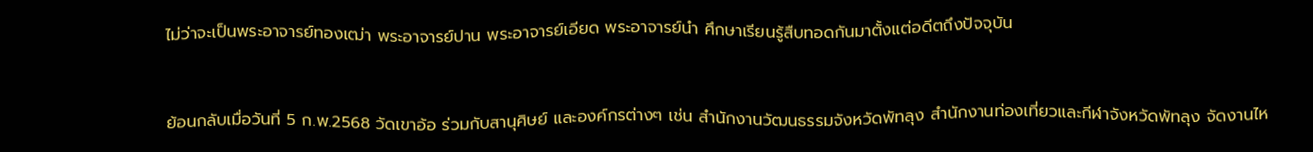ไม่ว่าจะเป็นพระอาจารย์ทองเฒ่า พระอาจารย์ปาน พระอาจารย์เอียด พระอาจารย์นำ ศึกษาเรียนรู้สืบทอดกันมาตั้งแต่อดีตถึงปัจจุบัน


ย้อนกลับเมื่อวันที่ 5 ก.พ.2568 วัดเขาอ้อ ร่วมกับสานุศิษย์ และองค์กรต่างๆ เช่น สำนักงานวัฒนธรรมจังหวัดพัทลุง สำนักงานท่องเที่ยวและกีฬาจังหวัดพัทลุง จัดงานไห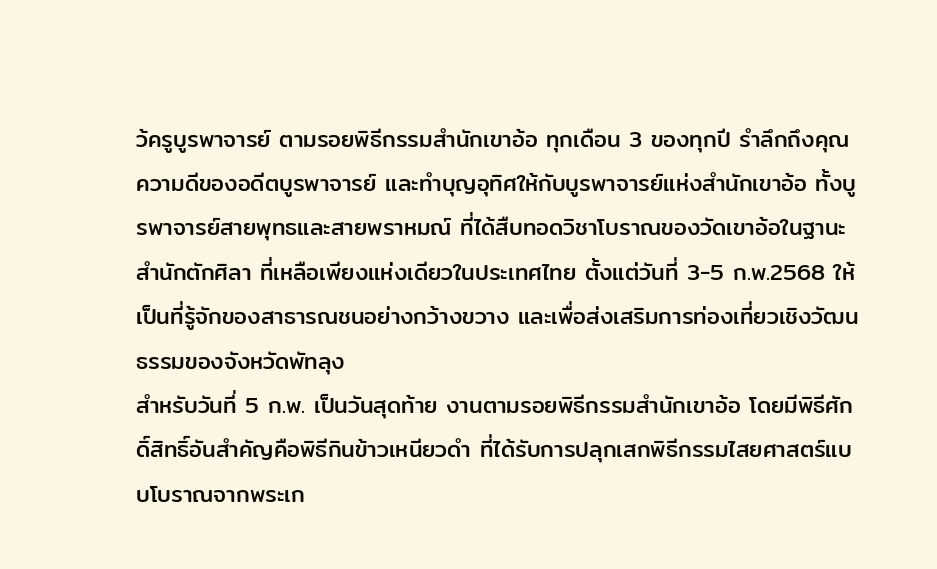ว้ครูบูรพาจารย์ ตามรอยพิธีกรรมสำนักเขาอ้อ ทุกเดือน 3 ของทุกปี รำลึกถึงคุณความดีของอดีตบูรพาจารย์ และทำบุญอุทิศให้กับบูรพาจารย์แห่งสำนักเขาอ้อ ทั้งบูรพาจารย์สายพุทธและสายพราหมณ์ ที่ได้สืบทอดวิชาโบราณของวัดเขาอ้อในฐานะสำนักตักศิลา ที่เหลือเพียงแห่งเดียวในประเทศไทย ตั้งแต่วันที่ 3-5 ก.พ.2568 ให้เป็นที่รู้จักของสาธารณชนอย่างกว้างขวาง และเพื่อส่งเสริมการท่องเที่ยวเชิงวัฒนธรรมของจังหวัดพัทลุง
สำหรับวันที่ 5 ก.พ. เป็นวันสุดท้าย งานตามรอยพิธีกรรมสำนักเขาอ้อ โดยมีพิธีศักดิ์สิทธิ์อันสำคัญคือพิธีกินข้าวเหนียวดำ ที่ได้รับการปลุกเสกพิธีกรรมไสยศาสตร์แบบโบราณจากพระเก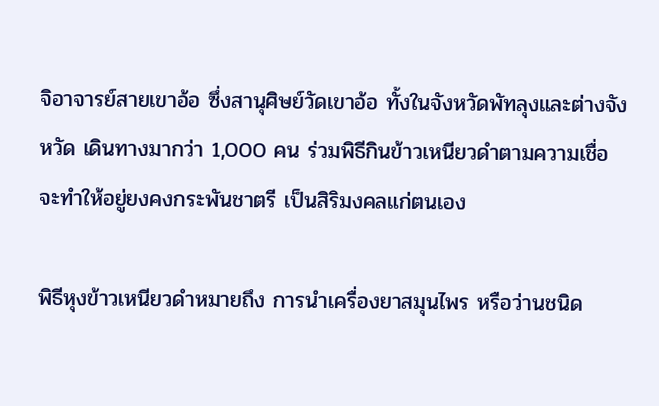จิอาจารย์สายเขาอ้อ ซึ่งสานุศิษย์วัดเขาอ้อ ทั้งในจังหวัดพัทลุงและต่างจังหวัด เดินทางมากว่า 1,000 คน ร่วมพิธีกินข้าวเหนียวดำตามความเชื่อ จะทำให้อยู่ยงคงกระพันชาตรี เป็นสิริมงคลแก่ตนเอง

พิธีหุงข้าวเหนียวดำหมายถึง การนำเครื่องยาสมุนไพร หรือว่านชนิด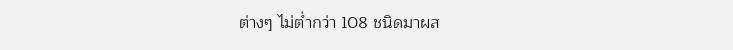ต่างๆ ไม่ต่ำกว่า 108 ชนิดมาผส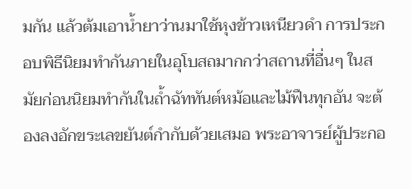มกัน แล้วต้มเอาน้ำยาว่านมาใช้หุงข้าวเหนียวดำ การประกอบพิธีนิยมทำกันภายในอุโบสถมากกว่าสถานที่อื่นๆ ในสมัยก่อนนิยมทำกันในถ้ำฉัททันต์หม้อและไม้ฟืนทุกอัน จะต้องลงอักขระเลขยันต์กำกับด้วยเสมอ พระอาจารย์ผู้ประกอ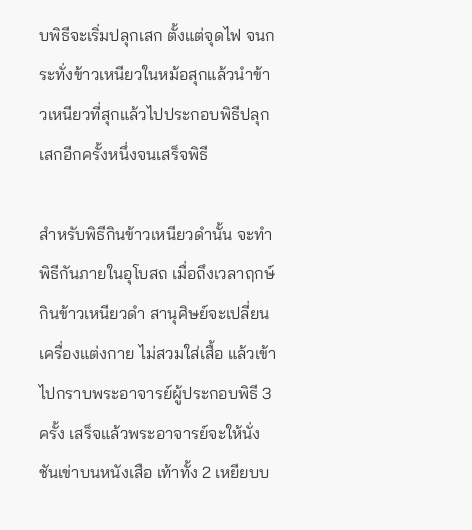บพิธีจะเริ่มปลุกเสก ตั้งแต่จุดไฟ จนกระทั่งข้าวเหนียวในหม้อสุกแล้วนำข้าวเหนียวที่สุกแล้วไปประกอบพิธีปลุกเสกอีกครั้งหนึ่งจนเสร็จพิธี

สำหรับพิธีกินข้าวเหนียวดำนั้น จะทำพิธีกันภายในอุโบสถ เมื่อถึงเวลาฤกษ์กินข้าวเหนียวดำ สานุศิษย์จะเปลี่ยนเครื่องแต่งกาย ไม่สวมใส่เสื้อ แล้วเข้าไปกราบพระอาจารย์ผู้ประกอบพิธี 3 ครั้ง เสร็จแล้วพระอาจารย์จะให้นั่งชันเข่าบนหนังเสือ เท้าทั้ง 2 เหยียบบ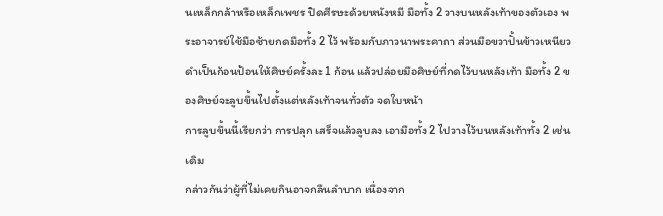นเหล็กกล้าหรือเหล็กเพชร ปิดศีรษะด้วยหนังหมี มือทั้ง 2 วางบนหลังเท้าของตัวเอง พระอาจารย์ใช้มือซ้ายกดมือทั้ง 2 ไว้ พร้อมกับภาวนาพระคาถา ส่วนมือขวาปั้นข้าวเหนียวดำเป็นก้อนป้อนให้ศิษย์ครั้งละ 1 ก้อน แล้วปล่อยมือศิษย์ที่กดไว้บนหลังเท้า มือทั้ง 2 ของศิษย์จะลูบขึ้นไปตั้งแต่หลังเท้าจนทั่วตัว จดใบหน้า
การลูบขึ้นนี้เรียกว่า การปลุก เสร็จแล้วลูบลง เอามือทั้ง 2 ไปวางไว้บนหลังเท้าทั้ง 2 เช่นเดิม
กล่าวกันว่าผู้ที่ไม่เคยกินอาจกลืนลำบาก เนื่องจาก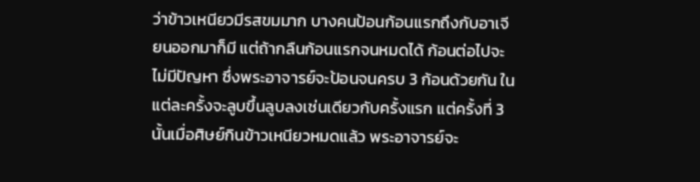ว่าข้าวเหนียวมีรสขมมาก บางคนป้อนก้อนแรกถึงกับอาเจียนออกมาก็มี แต่ถ้ากลืนก้อนแรกจนหมดได้ ก้อนต่อไปจะไม่มีปัญหา ซึ่งพระอาจารย์จะป้อนจนครบ 3 ก้อนด้วยกัน ในแต่ละครั้งจะลูบขึ้นลูบลงเช่นเดียวกับครั้งแรก แต่ครั้งที่ 3 นั้นเมื่อศิษย์กินข้าวเหนียวหมดแล้ว พระอาจารย์จะ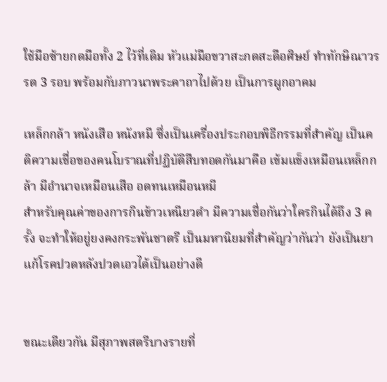ใช้มือซ้ายกดมือทั้ง 2 ไว้ที่เดิม หัวแม่มือขวาสะกดสะดือศิษย์ ทำทักษิณาวรรต 3 รอบ พร้อมกับภาวนาพระคาถาไปด้วย เป็นการผูกอาคม

เหล็กกล้า หนังเสือ หนังหมี ซึ่งเป็นเครื่องประกอบพิธีกรรมที่สำคัญ เป็นคติความเชื่อของคนโบราณที่ปฏิบัติสืบทอดกันมาคือ เข้มแข็งเหมือนเหล็กกล้า มีอำนาจเหมือนเสือ อดทนเหมือนหมี
สำหรับคุณค่าของการกินข้าวเหนียวดำ มีความเชื่อกันว่าใครกินได้ถึง 3 ครั้ง จะทำให้อยู่ยงคงกระพันชาตรี เป็นมหานิยมที่สำคัญว่ากันว่า ยังเป็นยาแก้โรคปวดหลังปวดเอวได้เป็นอย่างดี


ขณะเดียวกัน มีสุภาพสตรีบางรายที่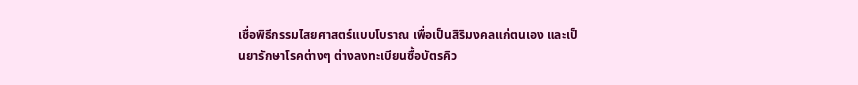เชื่อพิธีกรรมไสยศาสตร์แบบโบราณ เพื่อเป็นสิริมงคลแก่ตนเอง และเป็นยารักษาโรคต่างๆ ต่างลงทะเบียนซื้อบัตรคิว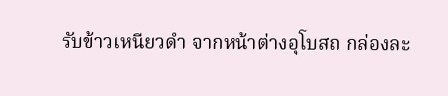รับข้าวเหนียวดำ จากหน้าต่างอุโบสถ กล่องละ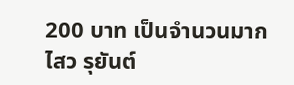200 บาท เป็นจำนวนมาก
ไสว รุยันต์